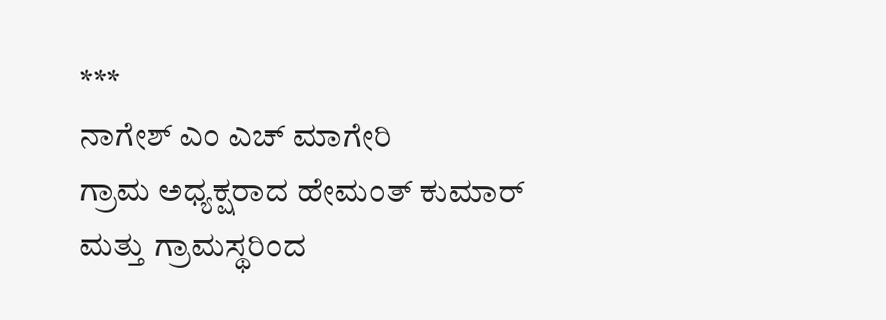***
ನಾಗೇಶ್ ಎಂ ಎಚ್ ಮಾಗೇರಿ
ಗ್ರಾಮ ಅಧ್ಯಕ್ಷರಾದ ಹೇಮಂತ್ ಕುಮಾರ್ ಮತ್ತು ಗ್ರಾಮಸ್ಥರಿಂದ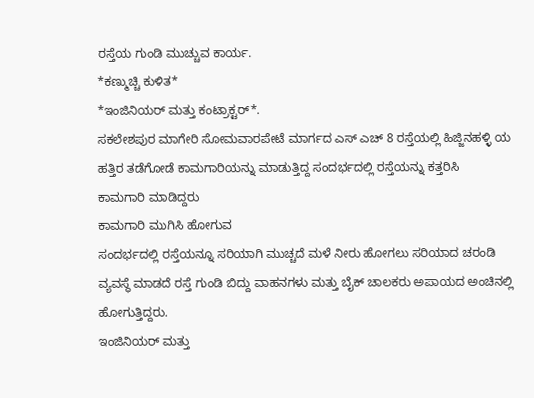ರಸ್ತೆಯ ಗುಂಡಿ ಮುಚ್ಚುವ ಕಾರ್ಯ.
*ಕಣ್ಮುಚ್ಚಿ ಕುಳಿತ*
*ಇಂಜಿನಿಯರ್ ಮತ್ತು ಕಂಟ್ರಾಕ್ಟರ್*.
ಸಕಲೇಶಪುರ ಮಾಗೇರಿ ಸೋಮವಾರಪೇಟೆ ಮಾರ್ಗದ ಎಸ್ ಎಚ್ 8 ರಸ್ತೆಯಲ್ಲಿ ಹಿಜ್ಜಿನಹಳ್ಳಿ ಯ ಹತ್ತಿರ ತಡೆಗೋಡೆ ಕಾಮಗಾರಿಯನ್ನು ಮಾಡುತ್ತಿದ್ದ ಸಂದರ್ಭದಲ್ಲಿ ರಸ್ತೆಯನ್ನು ಕತ್ತರಿಸಿ
ಕಾಮಗಾರಿ ಮಾಡಿದ್ದರು
ಕಾಮಗಾರಿ ಮುಗಿಸಿ ಹೋಗುವ
ಸಂದರ್ಭದಲ್ಲಿ ರಸ್ತೆಯನ್ನೂ ಸರಿಯಾಗಿ ಮುಚ್ಚದೆ ಮಳೆ ನೀರು ಹೋಗಲು ಸರಿಯಾದ ಚರಂಡಿ ವ್ಯವಸ್ಥೆ ಮಾಡದೆ ರಸ್ತೆ ಗುಂಡಿ ಬಿದ್ದು ವಾಹನಗಳು ಮತ್ತು ಬೈಕ್ ಚಾಲಕರು ಅಪಾಯದ ಅಂಚಿನಲ್ಲಿ ಹೋಗುತ್ತಿದ್ದರು.
ಇಂಜಿನಿಯರ್ ಮತ್ತು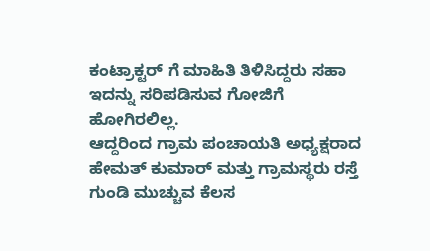ಕಂಟ್ರಾಕ್ಟರ್ ಗೆ ಮಾಹಿತಿ ತಿಳಿಸಿದ್ದರು ಸಹಾ ಇದನ್ನು ಸರಿಪಡಿಸುವ ಗೋಜಿಗೆ ಹೋಗಿರಲಿಲ್ಲ.
ಆದ್ದರಿಂದ ಗ್ರಾಮ ಪಂಚಾಯತಿ ಅಧ್ಯಕ್ಷರಾದ ಹೇಮತ್ ಕುಮಾರ್ ಮತ್ತು ಗ್ರಾಮಸ್ಥರು ರಸ್ತೆ ಗುಂಡಿ ಮುಚ್ಚುವ ಕೆಲಸ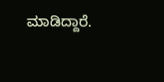ಮಾಡಿದ್ದಾರೆ.